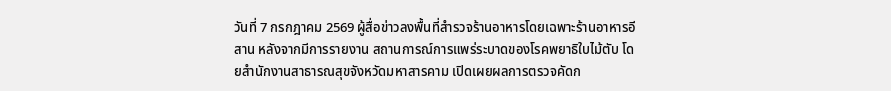วันที่ 7 กรกฎาคม 2569 ผู้สื่อข่าวลงพื้นที่สำรวจร้านอาหารโดยเฉพาะร้านอาหารอีสาน หลังจากมีการรายงาน สถานการณ์การแพร่ระบาดของโรคพยาธิใบไม้ตับ โดยสำนักงานสาธารณสุขจังหวัดมหาสารคาม เปิดเผยผลการตรวจคัดก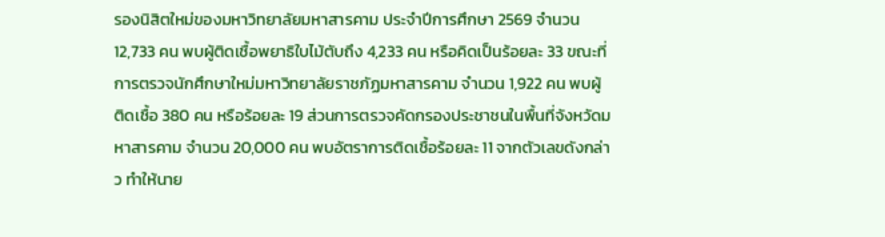รองนิสิตใหม่ของมหาวิทยาลัยมหาสารคาม ประจำปีการศึกษา 2569 จำนวน 12,733 คน พบผู้ติดเชื้อพยาธิใบไม้ตับถึง 4,233 คน หรือคิดเป็นร้อยละ 33 ขณะที่การตรวจนักศึกษาใหม่มหาวิทยาลัยราชภัฏมหาสารคาม จำนวน 1,922 คน พบผู้ติดเชื้อ 380 คน หรือร้อยละ 19 ส่วนการตรวจคัดกรองประชาชนในพื้นที่จังหวัดมหาสารคาม จำนวน 20,000 คน พบอัตราการติดเชื้อร้อยละ 11 จากตัวเลขดังกล่าว ทำให้นาย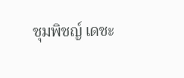ชุมพิชญ์ เดชะ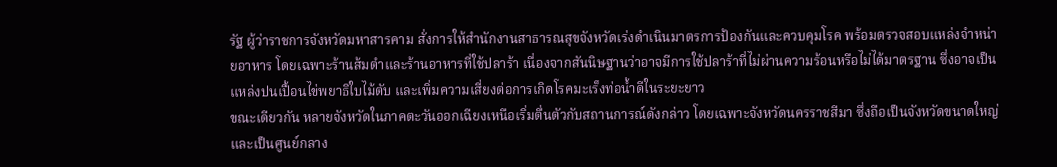รัฐ ผู้ว่าราชการจังหวัดมหาสารคาม สั่งการให้สำนักงานสาธารณสุขจังหวัดเร่งดำเนินมาตรการป้องกันและควบคุมโรค พร้อมตรวจสอบแหล่งจำหน่ายอาหาร โดยเฉพาะร้านส้มตำและร้านอาหารที่ใช้ปลาร้า เนื่องจากสันนิษฐานว่าอาจมีการใช้ปลาร้าที่ไม่ผ่านความร้อนหรือไม่ได้มาตรฐาน ซึ่งอาจเป็นแหล่งปนเปื้อนไข่พยาธิใบไม้ตับ และเพิ่มความเสี่ยงต่อการเกิดโรคมะเร็งท่อน้ำดีในระยะยาว
ขณะเดียวกัน หลายจังหวัดในภาคตะวันออกเฉียงเหนือเริ่มตื่นตัวกับสถานการณ์ดังกล่าว โดยเฉพาะจังหวัดนครราชสีมา ซึ่งถือเป็นจังหวัดขนาดใหญ่และเป็นศูนย์กลาง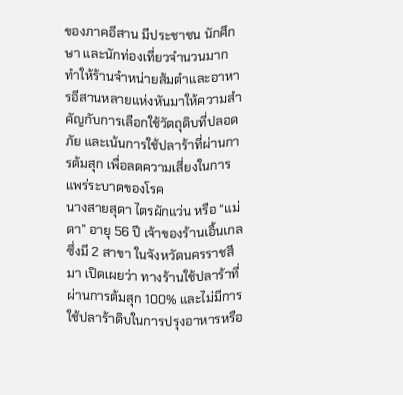ของภาคอีสาน มีประชาชน นักศึกษา และนักท่องเที่ยวจำนวนมาก ทำให้ร้านจำหน่ายส้มตำและอาหารอีสานหลายแห่งหันมาให้ความสำคัญกับการเลือกใช้วัตถุดิบที่ปลอดภัย และเน้นการใช้ปลาร้าที่ผ่านการต้มสุก เพื่อลดความเสี่ยงในการแพร่ระบาดของโรค
นางสายสุดา ไตรผักแว่น หรือ “แม่ดา” อายุ 56 ปี เจ้าของร้านเอิ้นเกล ซึ่งมี 2 สาขา ในจังหวัดนครราชสีมา เปิดเผยว่า ทางร้านใช้ปลาร้าที่ผ่านการต้มสุก 100% และไม่มีการใช้ปลาร้าดิบในการปรุงอาหารหรือ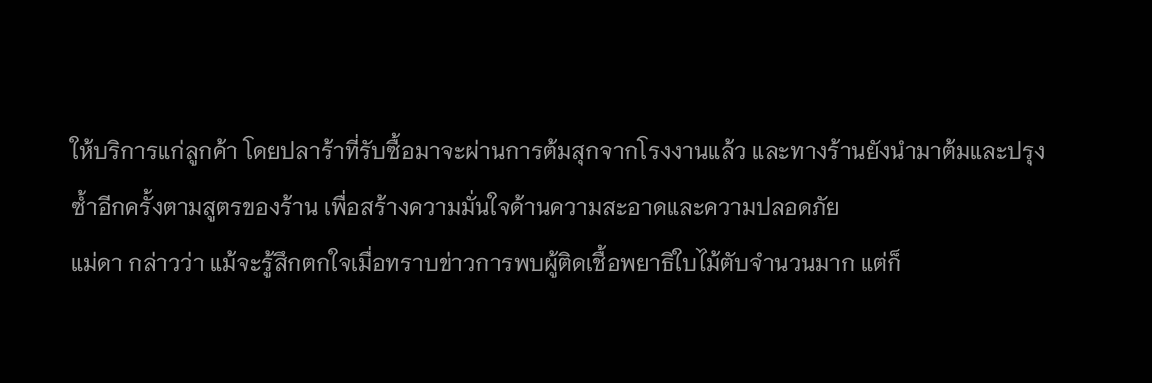ให้บริการแก่ลูกค้า โดยปลาร้าที่รับซื้อมาจะผ่านการต้มสุกจากโรงงานแล้ว และทางร้านยังนำมาต้มและปรุงซ้ำอีกครั้งตามสูตรของร้าน เพื่อสร้างความมั่นใจด้านความสะอาดและความปลอดภัย
แม่ดา กล่าวว่า แม้จะรู้สึกตกใจเมื่อทราบข่าวการพบผู้ติดเชื้อพยาธิใบไม้ตับจำนวนมาก แต่ก็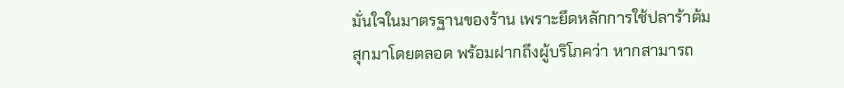มั่นใจในมาตรฐานของร้าน เพราะยึดหลักการใช้ปลาร้าต้มสุกมาโดยตลอด พร้อมฝากถึงผู้บริโภคว่า หากสามารถ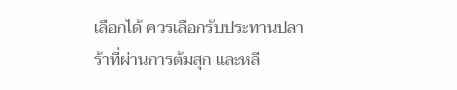เลือกได้ ควรเลือกรับประทานปลาร้าที่ผ่านการต้มสุก และหลี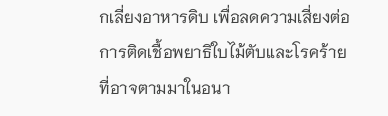กเลี่ยงอาหารดิบ เพื่อลดความเสี่ยงต่อการติดเชื้อพยาธิใบไม้ตับและโรคร้ายที่อาจตามมาในอนา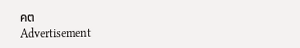คต
Advertisement